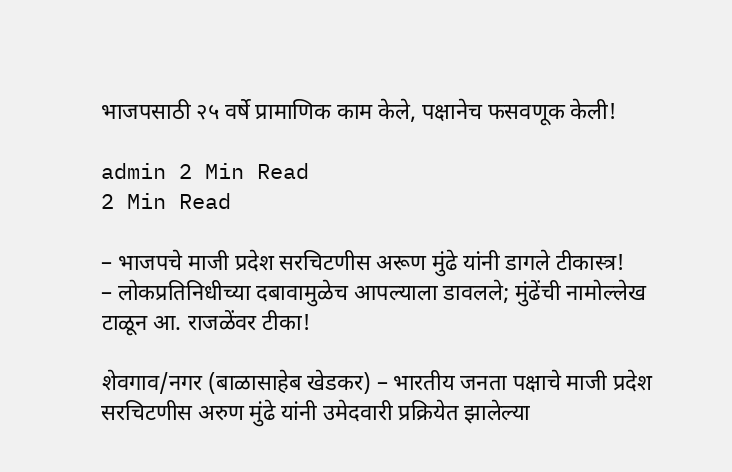भाजपसाठी २५ वर्षे प्रामाणिक काम केले, पक्षानेच फसवणूक केली!

admin 2 Min Read
2 Min Read

– भाजपचे माजी प्रदेश सरचिटणीस अरूण मुंढे यांनी डागले टीकास्त्र!
– लोकप्रतिनिधीच्या दबावामुळेच आपल्याला डावलले; मुंढेंची नामोल्लेख टाळून आ. राजळेंवर टीका!

शेवगाव/नगर (बाळासाहेब खेडकर) – भारतीय जनता पक्षाचे माजी प्रदेश सरचिटणीस अरुण मुंढे यांनी उमेदवारी प्रक्रियेत झालेल्या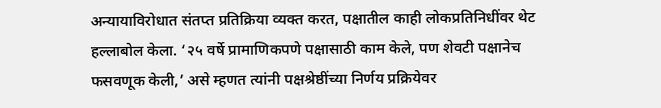अन्यायाविरोधात संतप्त प्रतिक्रिया व्यक्त करत, पक्षातील काही लोकप्रतिनिधींवर थेट हल्लाबोल केला. ‘२५ वर्षे प्रामाणिकपणे पक्षासाठी काम केले, पण शेवटी पक्षानेच फसवणूक केली,’ असे म्हणत त्यांनी पक्षश्रेष्ठींच्या निर्णय प्रक्रियेवर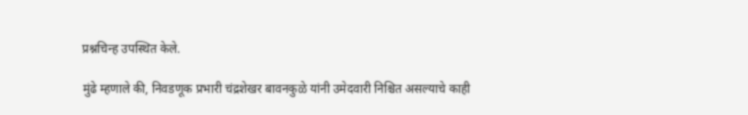प्रश्नचिन्ह उपस्थित केले.

मुंढे म्हणाले की, निवडणूक प्रभारी चंद्रशेखर बावनकुळे यांनी उमेदवारी निश्चित असल्याचे काही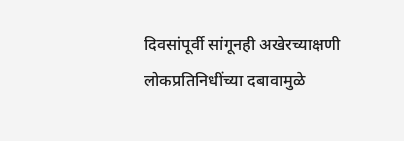दिवसांपूर्वी सांगूनही अखेरच्याक्षणी लोकप्रतिनिधींच्या दबावामुळे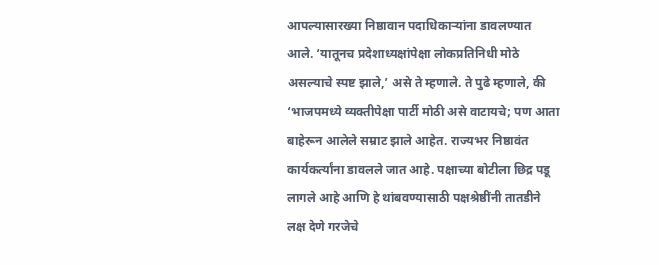आपल्यासारख्या निष्ठावान पदाधिकार्‍यांना डावलण्यात आले. ‘यातूनच प्रदेशाध्यक्षांपेक्षा लोकप्रतिनिधी मोठे असल्याचे स्पष्ट झाले,’ असे ते म्हणाले. ते पुढे म्हणाले, की ‘भाजपमध्ये व्यक्तीपेक्षा पार्टी मोठी असे वाटायचे; पण आता बाहेरून आलेले सम्राट झाले आहेत. राज्यभर निष्ठावंत कार्यकर्त्यांना डावलले जात आहे. पक्षाच्या बोटीला छिद्र पडू लागले आहे आणि हे थांबवण्यासाठी पक्षश्रेष्ठींनी तातडीने लक्ष देणे गरजेचे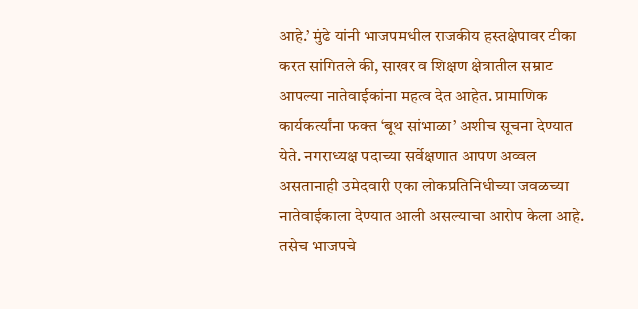आहे.’ मुंढे यांनी भाजपमधील राजकीय हस्तक्षेपावर टीका करत सांगितले की, साखर व शिक्षण क्षेत्रातील सम्राट आपल्या नातेवाईकांना महत्व देत आहेत. प्रामाणिक कार्यकर्त्यांना फक्त ‘बूथ सांभाळा’ अशीच सूचना देण्यात येते. नगराध्यक्ष पदाच्या सर्वेक्षणात आपण अव्वल असतानाही उमेदवारी एका लोकप्रतिनिधीच्या जवळच्या नातेवाईकाला देण्यात आली असल्याचा आरोप केला आहे. तसेच भाजपचे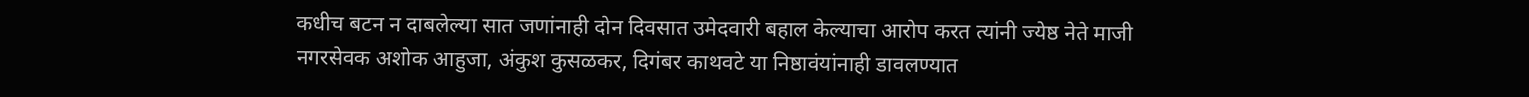कधीच बटन न दाबलेल्या सात जणांनाही दोन दिवसात उमेदवारी बहाल केल्याचा आरोप करत त्यांनी ज्येष्ठ नेते माजी नगरसेवक अशोक आहुजा, अंकुश कुसळकर, दिगंबर काथवटे या निष्ठावंयांनाही डावलण्यात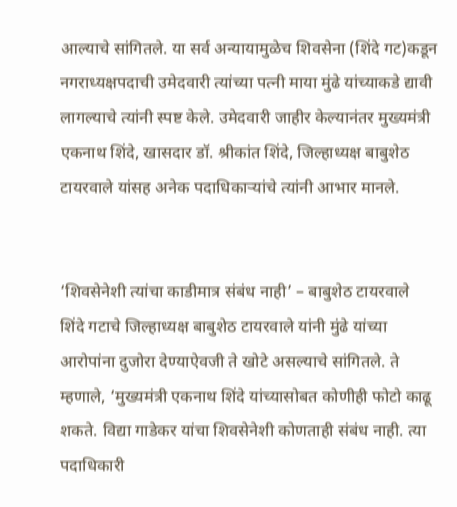आल्याचे सांगितले. या सर्व अन्यायामुळेच शिवसेना (शिंदे गट)कडून नगराध्यक्षपदाची उमेदवारी त्यांच्या पत्नी माया मुंढे यांच्याकडे द्यावी लागल्याचे त्यांनी स्पष्ट केले. उमेदवारी जाहीर केल्यानंतर मुख्यमंत्री एकनाथ शिंदे, खासदार डॉ. श्रीकांत शिंदे, जिल्हाध्यक्ष बाबुशेठ टायरवाले यांसह अनेक पदाधिकार्‍यांचे त्यांनी आभार मानले.


‘शिवसेनेशी त्यांचा काडीमात्र संबंध नाही’ – बाबुशेठ टायरवाले
शिंदे गटाचे जिल्हाध्यक्ष बाबुशेठ टायरवाले यांनी मुंढे यांच्या आरोपांना दुजोरा देण्याऐवजी ते खोटे असल्याचे सांगितले. ते म्हणाले, ‘मुख्यमंत्री एकनाथ शिंदे यांच्यासोबत कोणीही फोटो काढू शकते. विद्या गाडेकर यांचा शिवसेनेशी कोणताही संबंध नाही. त्या पदाधिकारी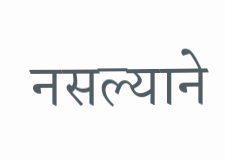नसल्याने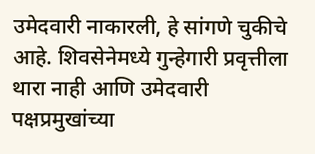उमेदवारी नाकारली, हे सांगणे चुकीचे आहे. शिवसेनेमध्ये गुन्हेगारी प्रवृत्तीला थारा नाही आणि उमेदवारी पक्षप्रमुखांच्या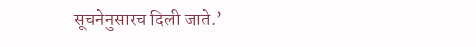सूचनेनुसारच दिली जाते.’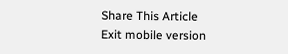Share This Article
Exit mobile version